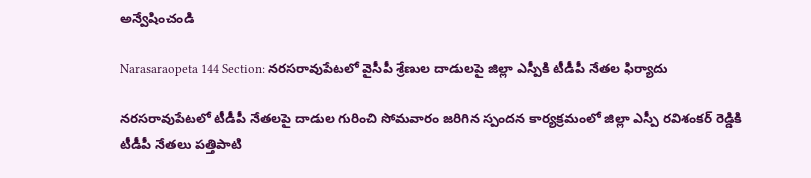అన్వేషించండి

Narasaraopeta 144 Section: నరసరావుపేటలో వైసీపీ శ్రేణుల దాడులపై జిల్లా ఎస్పీకి టీడీపీ నేతల ఫిర్యాదు

నరసరావుపేటలో టీడీపీ నేతలపై దాడుల గురించి సోమవారం జరిగిన స్పందన కార్యక్రమంలో జిల్లా ఎస్పీ రవిశంకర్ రెడ్డికి టీడీపీ నేతలు పత్తిపాటి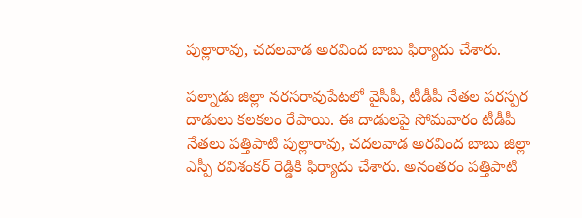పుల్లారావు, చదలవాడ అరవింద బాబు ఫిర్యాదు చేశారు.

పల్నాడు జిల్లా నరసరావుపేటలో వైసీపీ, టీడీపీ నేతల పరస్పర దాడులు కలకలం రేపాయి. ఈ దాడులపై సోమవారం టీడీపీ నేతలు పత్తిపాటి పుల్లారావు, చదలవాడ అరవింద బాబు జిల్లా ఎస్పీ రవిశంకర్ రెడ్డికి ఫిర్యాదు చేశారు. అనంతరం పత్తిపాటి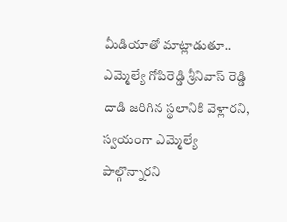మీడియాతో మాట్లాడుతూ..  ఎమ్మెల్యే గోపిరెడ్డి శ్రీనివాస్ రెడ్డి దాడి జరిగిన స్థలానికి వెళ్లారని, స్వయంగా ఎమ్మెల్యే పాల్గొన్నారని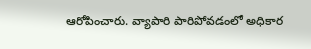ఆరోపించారు. వ్యాపారి పారిపోవడంలో అధికార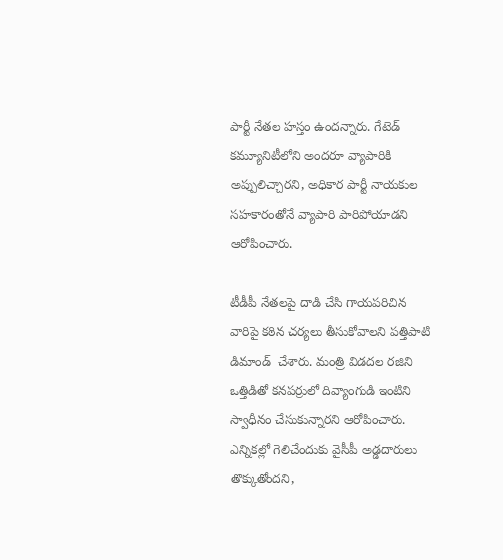పార్టీ నేతల హస్తం ఉందన్నారు. గేటెడ్ కమ్యూనిటీలోని అందరూ వ్యాపారికి అప్పులిచ్చారని, అధికార పార్టీ నాయకుల సహకారంతోనే వ్యాపారి పారిపోయాడని ఆరోపించారు.

టీడీపీ నేతలపై దాడి చేసి గాయపరిచిన వారిపై కఠిన చర్యలు తీసుకోవాలని పత్తిపాటి డిమాండ్  చేశారు. మంత్రి విడదల రజిని ఒత్తిడితో కనపర్రులో దివ్యాంగుడి ఇంటిని స్వాధీనం చేసుకున్నారని ఆరోపించారు. ఎన్నికల్లో గెలిచేందుకు వైసీపీ అడ్డదారులు తొక్కుతోందని,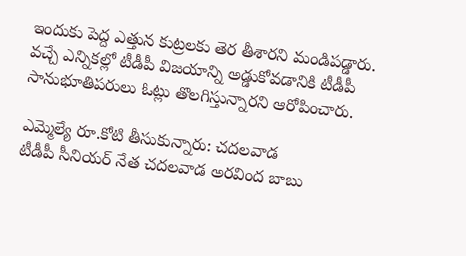ఇందుకు పెద్ద ఎత్తున కుట్రలకు తెర తీశారని మండిపడ్డారు. వచ్చే ఎన్నికల్లో టీడీపీ విజయాన్ని అడ్డుకోవడానికి టీడీపీ సానుభూతిపరులు ఓట్లు తొలగిస్తున్నారని ఆరోపించారు.

ఎమ్మెల్యే రూ.కోటి తీసుకున్నారు: చదలవాడ
టీడీపీ సీనియర్ నేత చదలవాడ అరవింద బాబు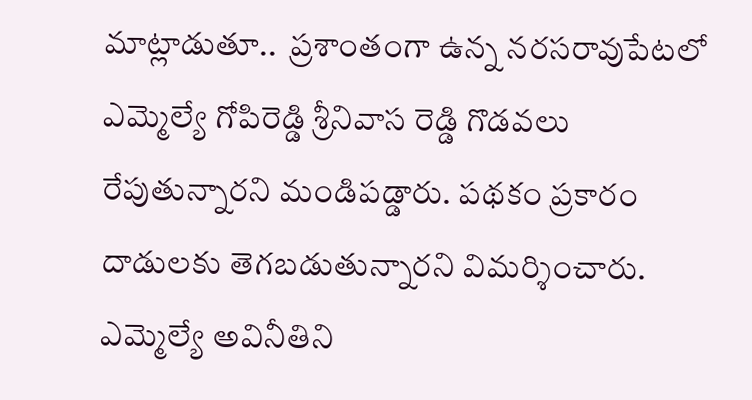మాట్లాడుతూ..  ప్రశాంతంగా ఉన్న నరసరావుపేటలో ఎమ్మెల్యే గోపిరెడ్డి శ్రీనివాస రెడ్డి గొడవలు రేపుతున్నారని మండిపడ్డారు. పథకం ప్రకారం దాడులకు తెగబడుతున్నారని విమర్శించారు. ఎమ్మెల్యే అవినీతిని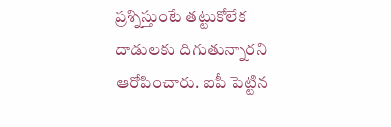ప్రశ్నిస్తుంటే తట్టుకోలేక దాడులకు దిగుతున్నారని ఆరోపించారు. ఐపీ పెట్టిన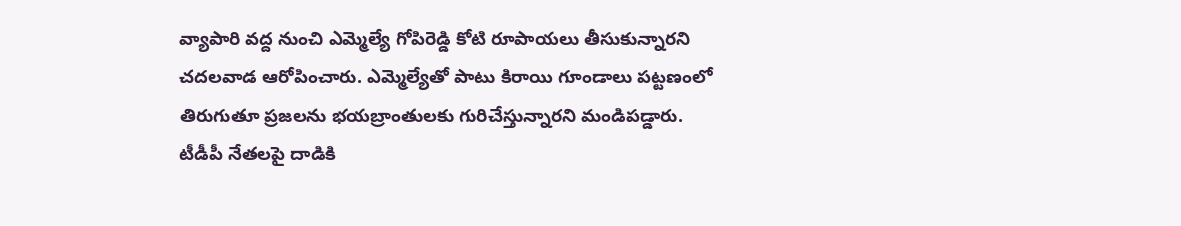వ్యాపారి వద్ద నుంచి ఎమ్మెల్యే గోపిరెడ్డి కోటి రూపాయలు తీసుకున్నారని చదలవాడ ఆరోపించారు. ఎమ్మెల్యేతో పాటు కిరాయి గూండాలు పట్టణంలో తిరుగుతూ ప్రజలను భయబ్రాంతులకు గురిచేస్తున్నారని మండిపడ్డారు.  టీడీపీ నేతలపై దాడికి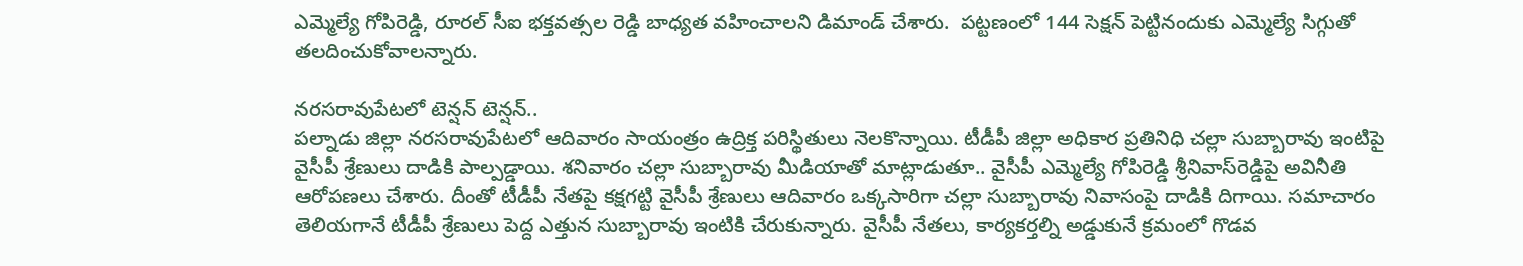ఎమ్మెల్యే గోపిరెడ్డి, రూరల్ సీఐ భక్తవత్సల రెడ్డి బాధ్యత వహించాలని డిమాండ్ చేశారు.  పట్టణంలో 144 సెక్షన్ పెట్టినందుకు ఎమ్మెల్యే సిగ్గుతో తలదించుకోవాలన్నారు.

నరసరావుపేటలో టెన్షన్ టెన్షన్..
పల్నాడు జిల్లా నరసరావుపేటలో ఆదివారం సాయంత్రం ఉద్రిక్త పరిస్థితులు నెలకొన్నాయి. టీడీపీ జిల్లా అధికార ప్రతినిధి చల్లా సుబ్బారావు ఇంటిపై వైసీపీ శ్రేణులు దాడికి పాల్పడ్డాయి. శనివారం చల్లా సుబ్బారావు మీడియాతో మాట్లాడుతూ.. వైసీపీ ఎమ్మెల్యే గోపిరెడ్డి శ్రీనివాస్‌రెడ్డిపై అవినీతి ఆరోపణలు చేశారు. దీంతో టీడీపీ నేతపై కక్షగట్టి వైసీపీ శ్రేణులు ఆదివారం ఒక్కసారిగా చల్లా సుబ్బారావు నివాసంపై దాడికి దిగాయి. సమాచారం తెలియగానే టీడీపీ శ్రేణులు పెద్ద ఎత్తున సుబ్బారావు ఇంటికి చేరుకున్నారు. వైసీపీ నేతలు, కార్యకర్తల్ని అడ్డుకునే క్రమంలో గొడవ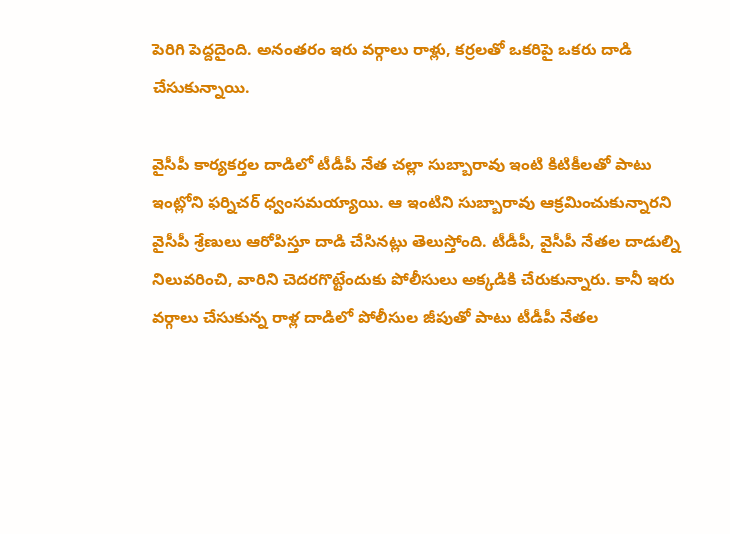పెరిగి పెద్దదైంది. అనంతరం ఇరు వర్గాలు రాళ్లు, కర్రలతో ఒకరిపై ఒకరు దాడి చేసుకున్నాయి.

వైసీపీ కార్యకర్తల దాడిలో టీడీపీ నేత చల్లా సుబ్బారావు ఇంటి కిటికీలతో పాటు ఇంట్లోని ఫర్నిచర్‌ ధ్వంసమయ్యాయి. ఆ ఇంటిని సుబ్బారావు ఆక్రమించుకున్నారని వైసీపీ శ్రేణులు ఆరోపిస్తూ దాడి చేసినట్లు తెలుస్తోంది. టీడీపీ, వైసీపీ నేతల దాడుల్ని నిలువరించి, వారిని చెదరగొట్టేందుకు పోలీసులు అక్కడికి చేరుకున్నారు. కానీ ఇరు వర్గాలు చేసుకున్న రాళ్ల దాడిలో పోలీసుల జీపుతో పాటు టీడీపీ నేతల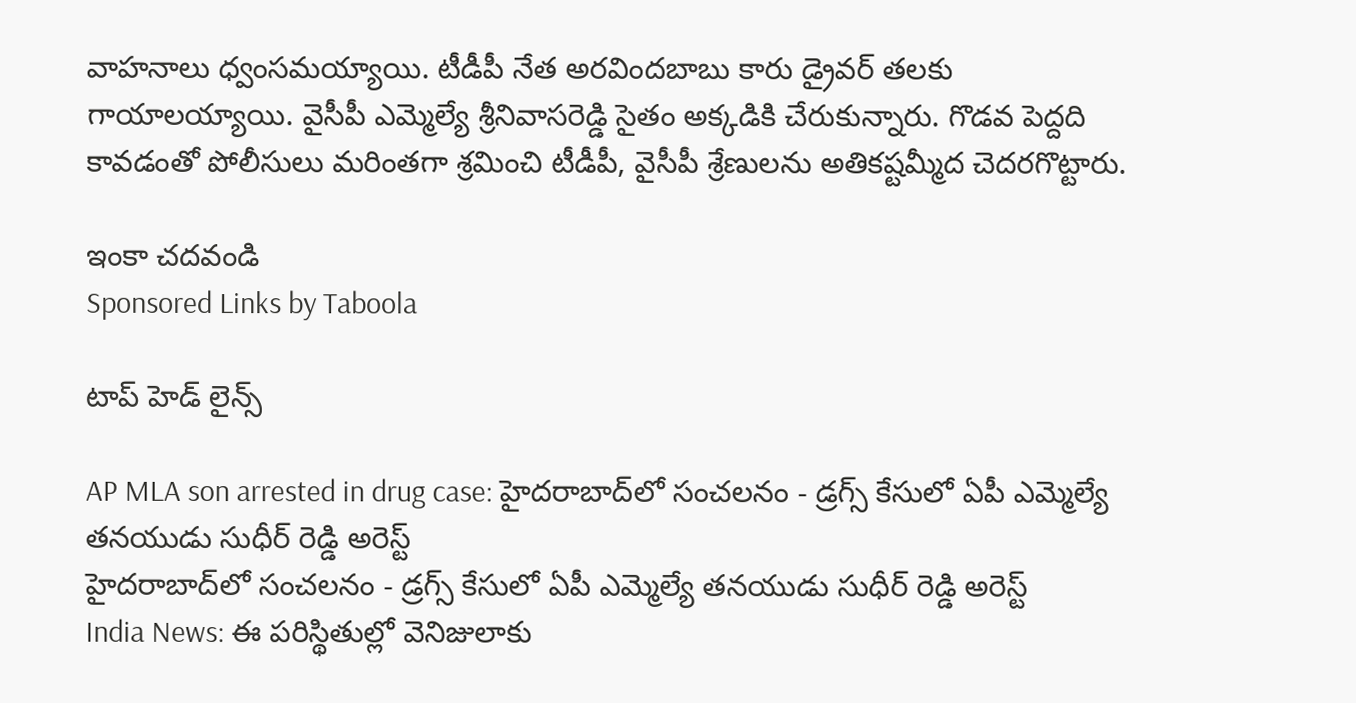వాహనాలు ధ్వంసమయ్యాయి. టీడీపీ నేత అరవిందబాబు కారు డ్రైవర్‌ తలకు గాయాలయ్యాయి. వైసీపీ ఎమ్మెల్యే శ్రీనివాసరెడ్డి సైతం అక్కడికి చేరుకున్నారు. గొడవ పెద్దది కావడంతో పోలీసులు మరింతగా శ్రమించి టీడీపీ, వైసీపీ శ్రేణులను అతికష్టమ్మీద చెదరగొట్టారు.

ఇంకా చదవండి
Sponsored Links by Taboola

టాప్ హెడ్ లైన్స్

AP MLA son arrested in drug case: హైదరాబాద్‌లో సంచలనం - డ్రగ్స్ కేసులో ఏపీ ఎమ్మెల్యే తనయుడు సుధీర్ రెడ్డి అరెస్ట్
హైదరాబాద్‌లో సంచలనం - డ్రగ్స్ కేసులో ఏపీ ఎమ్మెల్యే తనయుడు సుధీర్ రెడ్డి అరెస్ట్
India News: ఈ పరిస్థితుల్లో వెనిజులాకు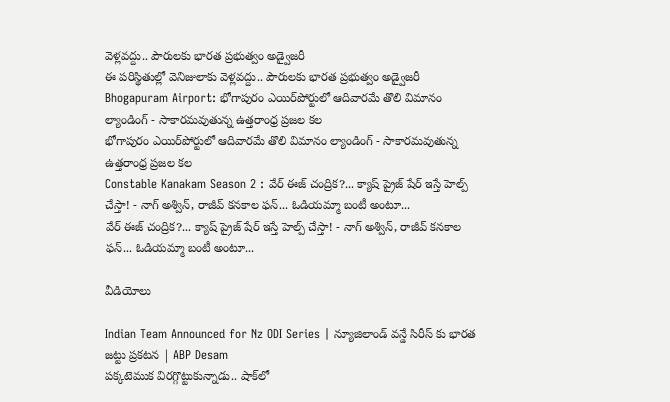వెళ్లవద్దు.. పౌరులకు భారత ప్రభుత్వం అడ్వైజరీ
ఈ పరిస్థితుల్లో వెనిజులాకు వెళ్లవద్దు.. పౌరులకు భారత ప్రభుత్వం అడ్వైజరీ
Bhogapuram Airport: భోగాపురం ఎయిర్‌పోర్టులో ఆదివారమే తొలి విమానం ల్యాండింగ్ - సాకారమవుతున్న ఉత్తరాంధ్ర ప్రజల కల
భోగాపురం ఎయిర్‌పోర్టులో ఆదివారమే తొలి విమానం ల్యాండింగ్ - సాకారమవుతున్న ఉత్తరాంధ్ర ప్రజల కల
Constable Kanakam Season 2 : వేర్ ఈజ్ చంద్రిక?... క్యాష్ ప్రైజ్ షేర్ ఇస్తే హెల్ప్ చేస్తా! - నాగ్ అశ్విన్, రాజీవ్ కనకాల ఫన్... ఓడియమ్మా బంటీ అంటూ...
వేర్ ఈజ్ చంద్రిక?... క్యాష్ ప్రైజ్ షేర్ ఇస్తే హెల్ప్ చేస్తా! - నాగ్ అశ్విన్, రాజీవ్ కనకాల ఫన్... ఓడియమ్మా బంటీ అంటూ...

వీడియోలు

Indian Team Announced for Nz ODI Series | న్యూజిలాండ్ వన్డే సిరీస్ కు భారత జట్టు ప్రకటన | ABP Desam
పక్కటెముక విరగ్గొట్టుకున్నాడు.. షాక్‌లో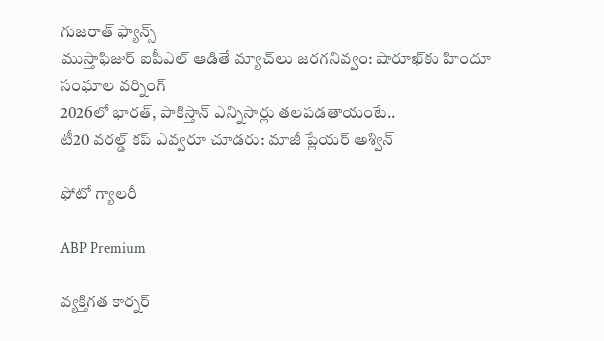గుజరాత్ ఫ్యాన్స్
ముస్తాఫిజుర్‌ ఐపీఎల్ ఆడితే మ్యాచ్‌లు జరగనివ్వం: షారూఖ్‌కు హిందూ సంఘాల వర్నింగ్
2026లో భారత్, పాకిస్తాన్ ఎన్నిసార్లు తలపడతాయంటే..
టీ20 వరల్డ్ కప్ ఎవ్వరూ చూడరు: మాజీ ప్లేయర్ అశ్విన్

ఫోటో గ్యాలరీ

ABP Premium

వ్యక్తిగత కార్నర్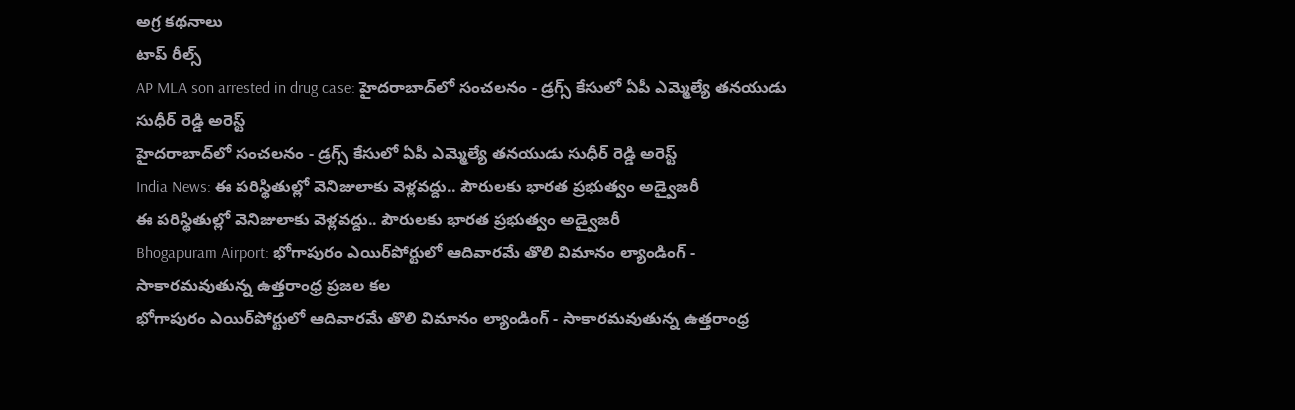అగ్ర కథనాలు
టాప్ రీల్స్
AP MLA son arrested in drug case: హైదరాబాద్‌లో సంచలనం - డ్రగ్స్ కేసులో ఏపీ ఎమ్మెల్యే తనయుడు సుధీర్ రెడ్డి అరెస్ట్
హైదరాబాద్‌లో సంచలనం - డ్రగ్స్ కేసులో ఏపీ ఎమ్మెల్యే తనయుడు సుధీర్ రెడ్డి అరెస్ట్
India News: ఈ పరిస్థితుల్లో వెనిజులాకు వెళ్లవద్దు.. పౌరులకు భారత ప్రభుత్వం అడ్వైజరీ
ఈ పరిస్థితుల్లో వెనిజులాకు వెళ్లవద్దు.. పౌరులకు భారత ప్రభుత్వం అడ్వైజరీ
Bhogapuram Airport: భోగాపురం ఎయిర్‌పోర్టులో ఆదివారమే తొలి విమానం ల్యాండింగ్ - సాకారమవుతున్న ఉత్తరాంధ్ర ప్రజల కల
భోగాపురం ఎయిర్‌పోర్టులో ఆదివారమే తొలి విమానం ల్యాండింగ్ - సాకారమవుతున్న ఉత్తరాంధ్ర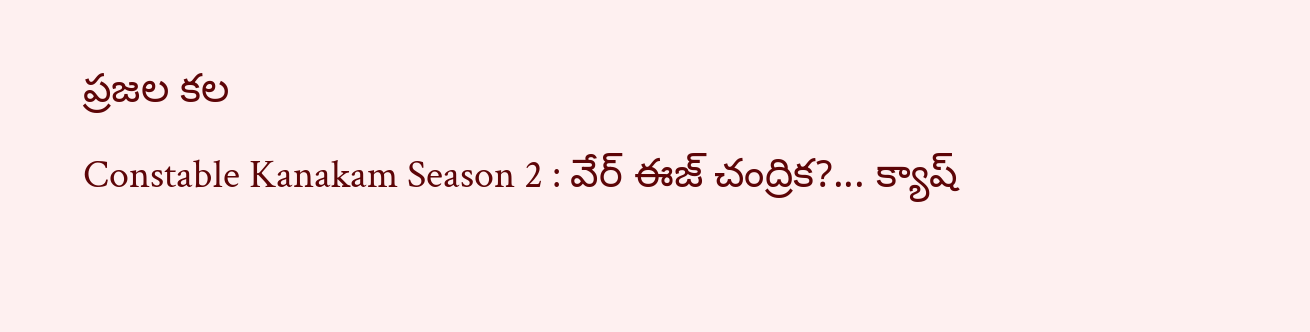ప్రజల కల
Constable Kanakam Season 2 : వేర్ ఈజ్ చంద్రిక?... క్యాష్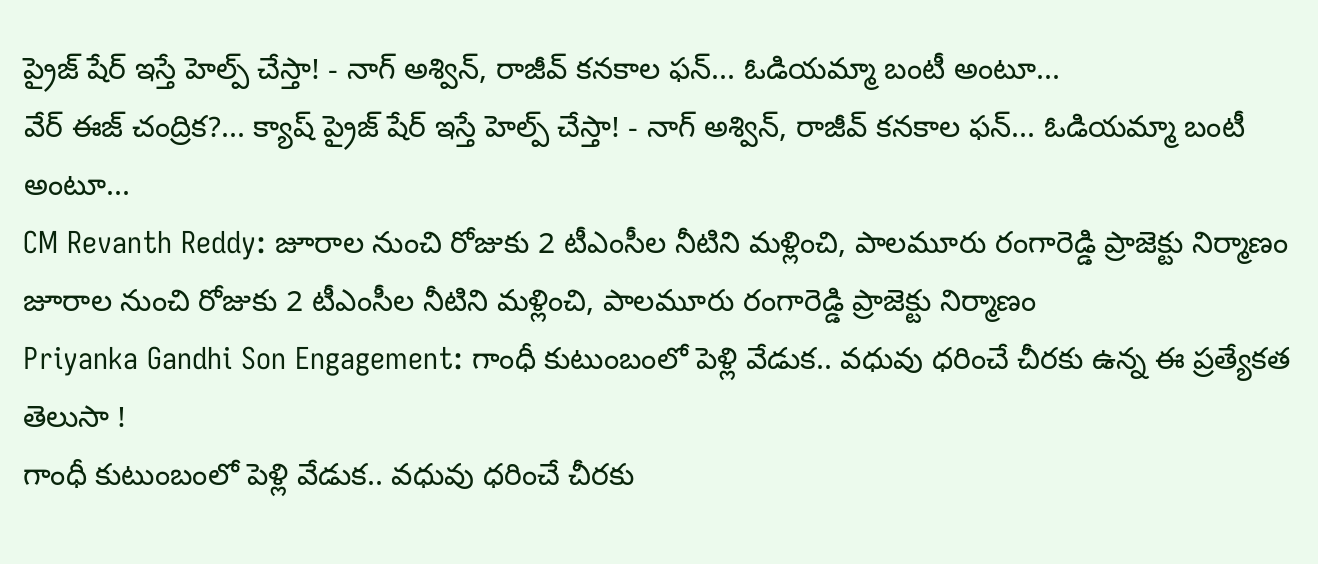ప్రైజ్ షేర్ ఇస్తే హెల్ప్ చేస్తా! - నాగ్ అశ్విన్, రాజీవ్ కనకాల ఫన్... ఓడియమ్మా బంటీ అంటూ...
వేర్ ఈజ్ చంద్రిక?... క్యాష్ ప్రైజ్ షేర్ ఇస్తే హెల్ప్ చేస్తా! - నాగ్ అశ్విన్, రాజీవ్ కనకాల ఫన్... ఓడియమ్మా బంటీ అంటూ...
CM Revanth Reddy: జూరాల నుంచి రోజుకు 2 టీఎంసీల నీటిని మళ్లించి, పాలమూరు రంగారెడ్డి ప్రాజెక్టు నిర్మాణం
జూరాల నుంచి రోజుకు 2 టీఎంసీల నీటిని మళ్లించి, పాలమూరు రంగారెడ్డి ప్రాజెక్టు నిర్మాణం
Priyanka Gandhi Son Engagement: గాంధీ కుటుంబంలో పెళ్లి వేడుక.. వధువు ధరించే చీరకు ఉన్న ఈ ప్రత్యేకత తెలుసా !
గాంధీ కుటుంబంలో పెళ్లి వేడుక.. వధువు ధరించే చీరకు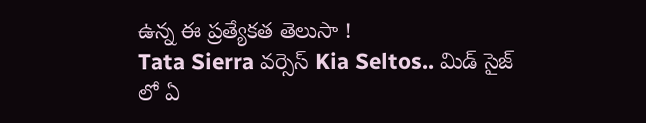ఉన్న ఈ ప్రత్యేకత తెలుసా !
Tata Sierra వర్సెస్ Kia Seltos.. మిడ్ సైజ్ లో ఏ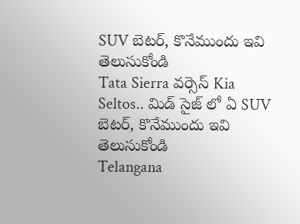SUV బెటర్, కొనేముందు ఇవి తెలుసుకోండి
Tata Sierra వర్సెస్ Kia Seltos.. మిడ్ సైజ్ లో ఏ SUV బెటర్, కొనేముందు ఇవి తెలుసుకోండి
Telangana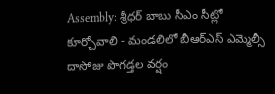Assembly: శ్రీధర్ బాబు సీఎం సీట్లో కూర్చోవాలి - మండలిలో బీఆర్ఎస్ ఎమ్మెల్సీ దాసోజు పొగడ్తల వర్షం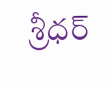శ్రీధర్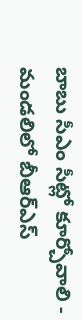బాబు సీఎం సీట్లో కూర్చోవాలి - మండలిలో బీఆర్ఎస్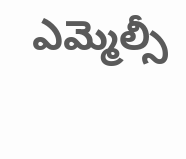ఎమ్మెల్సీ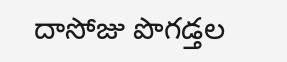దాసోజు పొగడ్తల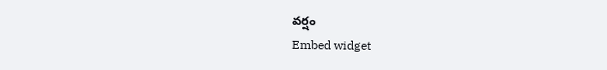వర్షం
Embed widget